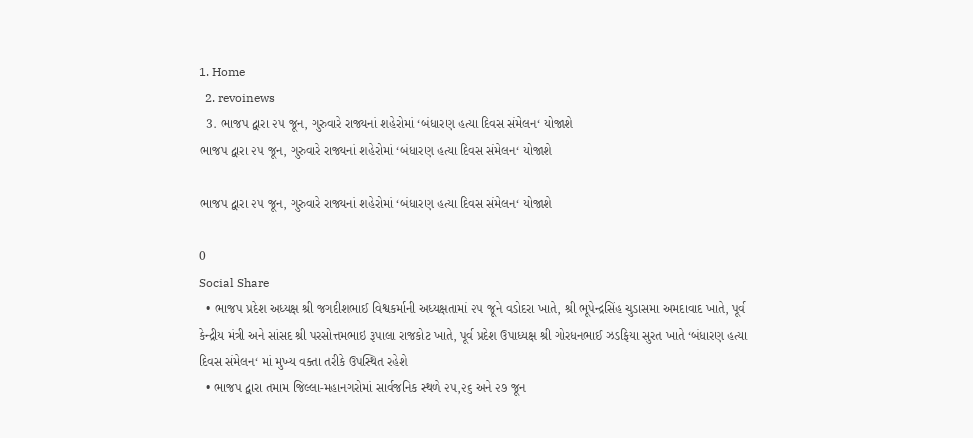1. Home
  2. revoinews
  3. ભાજપ દ્વારા ૨૫ જૂન, ગુરુવારે રાજ્યનાં શહેરોમાં ‘બંધારણ હત્યા દિવસ સંમેલન‘ યોજાશે
ભાજપ દ્વારા ૨૫ જૂન, ગુરુવારે રાજ્યનાં શહેરોમાં ‘બંધારણ હત્યા દિવસ સંમેલન‘ યોજાશે

ભાજપ દ્વારા ૨૫ જૂન, ગુરુવારે રાજ્યનાં શહેરોમાં ‘બંધારણ હત્યા દિવસ સંમેલન‘ યોજાશે

0
Social Share
  • ભાજપ પ્રદેશ અધ્યક્ષ શ્રી જગદીશભાઈ વિશ્વકર્માની અધ્યક્ષતામાં ૨૫ જૂને વડોદરા ખાતે, શ્રી ભૂપેન્દ્રસિંહ ચુડાસમા અમદાવાદ ખાતે, પૂર્વ કેન્દ્રીય મંત્રી અને સાંસદ શ્રી પરસોત્તમભાઇ રૂપાલા રાજકોટ ખાતે, પૂર્વ પ્રદેશ ઉપાધ્યક્ષ શ્રી ગોરધનભાઈ ઝડફિયા સુરત ખાતે ‘બંધારણ હત્યા દિવસ સંમેલન‘ માં મુખ્ય વક્તા તરીકે ઉપસ્થિત રહેશે
  • ભાજપ દ્વારા તમામ જિલ્લા-મહાનગરોમાં સાર્વજનિક સ્થળે ૨૫,૨૬ અને ૨૭ જૂન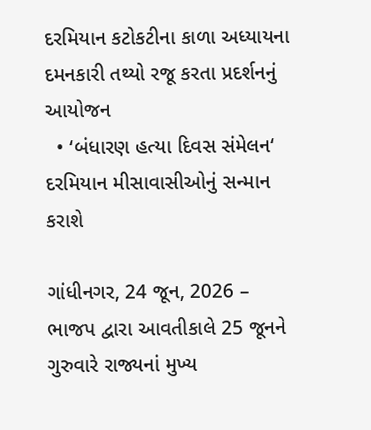દરમિયાન કટોકટીના કાળા અધ્યાયના દમનકારી તથ્યો રજૂ કરતા પ્રદર્શનનું આયોજન
  • ‘બંધારણ હત્યા દિવસ સંમેલન‘ દરમિયાન મીસાવાસીઓનું સન્માન કરાશે

ગાંધીનગર, 24 જૂન, 2026 – ભાજપ દ્વારા આવતીકાલે 25 જૂનને ગુરુવારે રાજ્યનાં મુખ્ય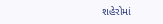શહેરોમાં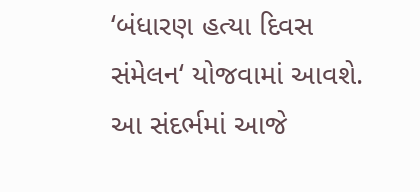‘બંધારણ હત્યા દિવસ સંમેલન‘ યોજવામાં આવશે. આ સંદર્ભમાં આજે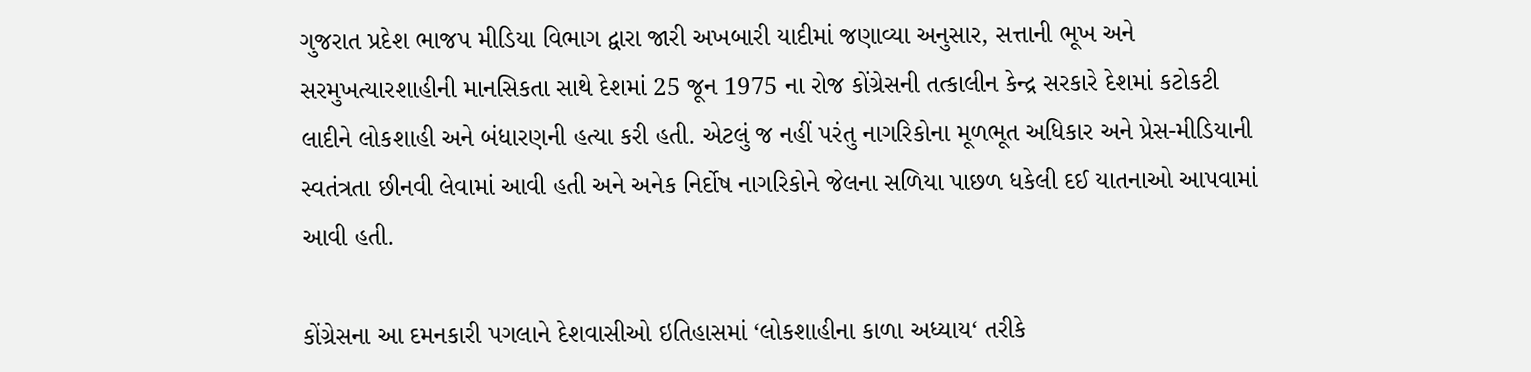ગુજરાત પ્રદેશ ભાજપ મીડિયા વિભાગ દ્વારા જારી અખબારી યાદીમાં જણાવ્યા અનુસાર, સત્તાની ભૂખ અને સરમુખત્યારશાહીની માનસિકતા સાથે દેશમાં 25 જૂન 1975 ના રોજ કોંગ્રેસની તત્કાલીન કેન્દ્ર સરકારે દેશમાં કટોકટી લાદીને લોકશાહી અને બંધારણની હત્યા કરી હતી. એટલું જ નહીં પરંતુ નાગરિકોના મૂળભૂત અધિકાર અને પ્રેસ-મીડિયાની સ્વતંત્રતા છીનવી લેવામાં આવી હતી અને અનેક નિર્દોષ નાગરિકોને જેલના સળિયા પાછળ ધકેલી દઈ યાતનાઓ આપવામાં આવી હતી.

કોંગ્રેસના આ દમનકારી પગલાને દેશવાસીઓ ઇતિહાસમાં ‘લોકશાહીના કાળા અધ્યાય‘ તરીકે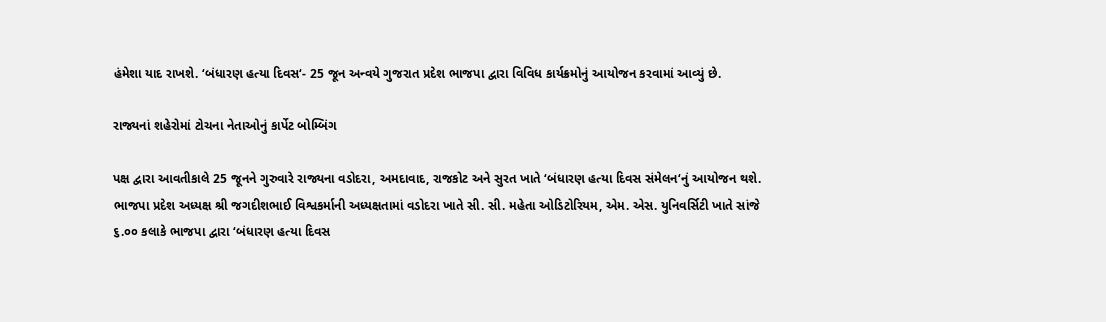હંમેશા યાદ રાખશે. ‘બંધારણ હત્યા દિવસ‘- 25 જૂન અન્વયે ગુજરાત પ્રદેશ ભાજપા દ્વારા વિવિધ કાર્યક્રમોનું આયોજન કરવામાં આવ્યું છે.

રાજ્યનાં શહેરોમાં ટોચના નેતાઓનું કાર્પેટ બોમ્બિંગ

પક્ષ દ્વારા આવતીકાલે 25 જૂનને ગુરુવારે રાજ્યના વડોદરા, અમદાવાદ, રાજકોટ અને સુરત ખાતે ‘બંધારણ હત્યા દિવસ સંમેલન‘નું આયોજન થશે. ભાજપા પ્રદેશ અધ્યક્ષ શ્રી જગદીશભાઈ વિશ્વકર્માની અધ્યક્ષતામાં વડોદરા ખાતે સી. સી. મહેતા ઓડિટોરિયમ, એમ. એસ. યુનિવર્સિટી ખાતે સાંજે ૬.૦૦ કલાકે ભાજપા દ્વારા ‘બંધારણ હત્યા દિવસ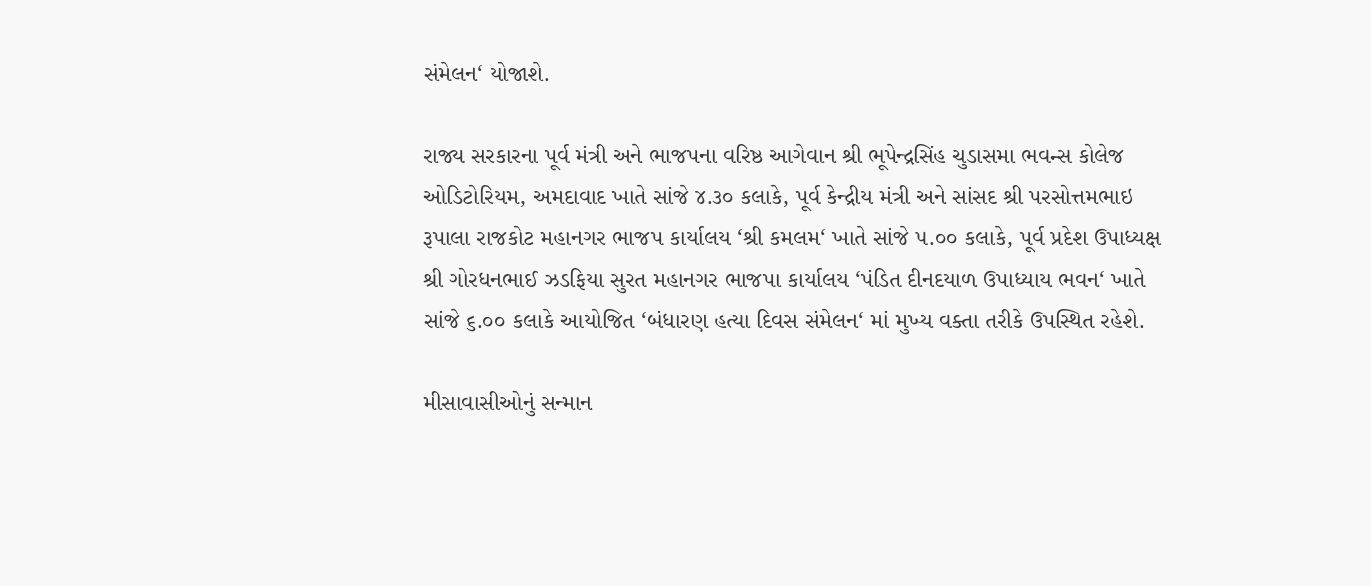સંમેલન‘ યોજાશે.

રાજ્ય સરકારના પૂર્વ મંત્રી અને ભાજપના વરિષ્ઠ આગેવાન શ્રી ભૂપેન્દ્રસિંહ ચુડાસમા ભવન્સ કોલેજ ઓડિટોરિયમ, અમદાવાદ ખાતે સાંજે ૪.૩૦ કલાકે, પૂર્વ કેન્દ્રીય મંત્રી અને સાંસદ શ્રી પરસોત્તમભાઇ રૂપાલા રાજકોટ મહાનગર ભાજપ કાર્યાલય ‘શ્રી કમલમ‘ ખાતે સાંજે ૫.૦૦ કલાકે, પૂર્વ પ્રદેશ ઉપાધ્યક્ષ શ્રી ગોરધનભાઈ ઝડફિયા સુરત મહાનગર ભાજપા કાર્યાલય ‘પંડિત દીનદયાળ ઉપાધ્યાય ભવન‘ ખાતે સાંજે ૬.૦૦ કલાકે આયોજિત ‘બંધારણ હત્યા દિવસ સંમેલન‘ માં મુખ્ય વક્તા તરીકે ઉપસ્થિત રહેશે.

મીસાવાસીઓનું સન્માન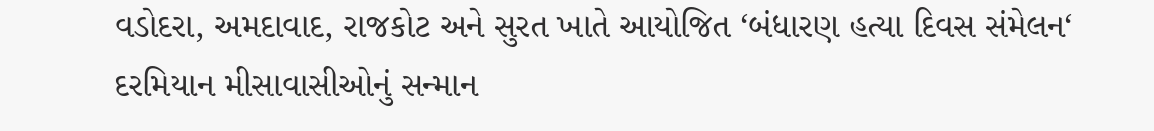વડોદરા, અમદાવાદ, રાજકોટ અને સુરત ખાતે આયોજિત ‘બંધારણ હત્યા દિવસ સંમેલન‘ દરમિયાન મીસાવાસીઓનું સન્માન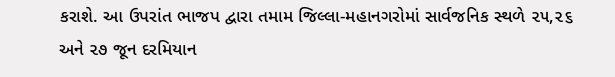કરાશે. આ ઉપરાંત ભાજપ દ્વારા તમામ જિલ્લા-મહાનગરોમાં સાર્વજનિક સ્થળે ૨૫,૨૬ અને ૨૭ જૂન દરમિયાન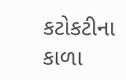કટોકટીના કાળા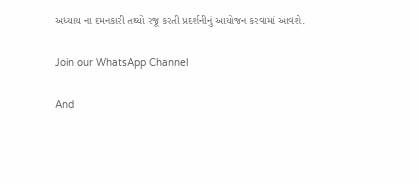અધ્યાય ના દમનકારી તથ્યો રજૂ કરતી પ્રદર્શનીનું આયોજન કરવામાં આવશે.

Join our WhatsApp Channel

And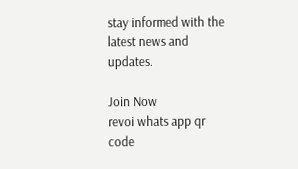stay informed with the latest news and updates.

Join Now
revoi whats app qr code